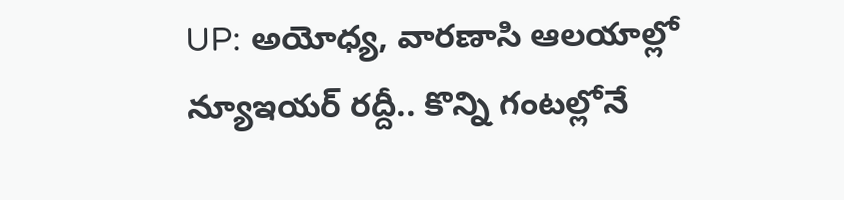UP: అయోధ్య, వారణాసి ఆలయాల్లో న్యూఇయర్ రద్దీ.. కొన్ని గంటల్లోనే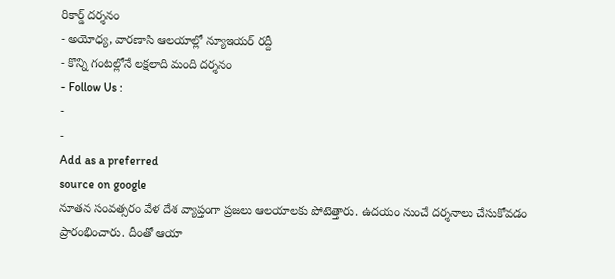రికార్డ్ దర్శనం
- అయోధ్య, వారణాసి ఆలయాల్లో న్యూఇయర్ రద్దీ
- కొన్ని గంటల్లోనే లక్షలాది మంది దర్శనం
- Follow Us :
-
-
Add as a preferred
source on google
నూతన సంవత్సరం వేళ దేశ వ్యాప్తంగా ప్రజలు ఆలయాలకు పోటెత్తారు. ఉదయం నుంచే దర్శనాలు చేసుకోవడం ప్రారంభించారు. దీంతో ఆయా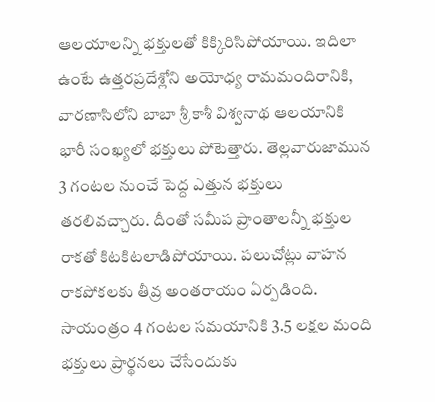ఆలయాలన్ని భక్తులతో కిక్కిరిసిపోయాయి. ఇదిలా ఉంటే ఉత్తరప్రదేశ్లోని అయోధ్య రామమందిరానికి, వారణాసిలోని బాబా శ్రీ కాశీ విశ్వనాథ ఆలయానికి భారీ సంఖ్యలో భక్తులు పోటెత్తారు. తెల్లవారుజామున 3 గంటల నుంచే పెద్ద ఎత్తున భక్తులు తరలివచ్చారు. దీంతో సమీప ప్రాంతాలన్నీ భక్తుల రాకతో కిటకిటలాడిపోయాయి. పలుచోట్లు వాహన రాకపోకలకు తీవ్ర అంతరాయం ఏర్పడింది.
సాయంత్రం 4 గంటల సమయానికి 3.5 లక్షల మంది భక్తులు ప్రార్థనలు చేసేందుకు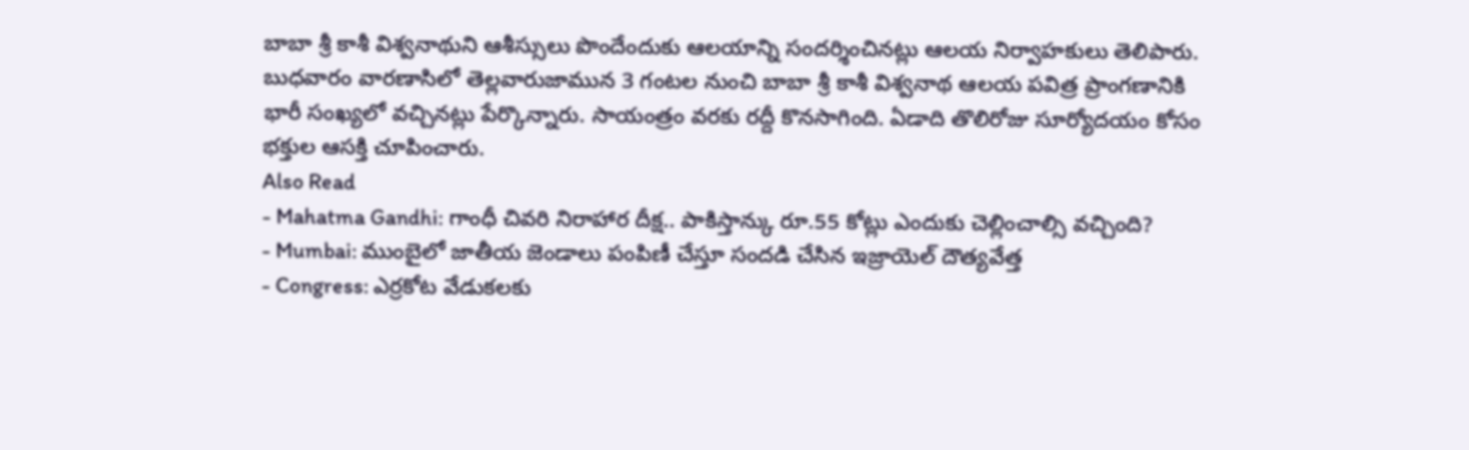బాబా శ్రీ కాశీ విశ్వనాథుని ఆశీస్సులు పొందేందుకు ఆలయాన్ని సందర్శించినట్లు ఆలయ నిర్వాహకులు తెలిపారు. బుధవారం వారణాసిలో తెల్లవారుజామున 3 గంటల నుంచి బాబా శ్రీ కాశీ విశ్వనాథ ఆలయ పవిత్ర ప్రాంగణానికి భారీ సంఖ్యలో వచ్చినట్లు పేర్కొన్నారు. సాయంత్రం వరకు రద్దీ కొనసాగింది. ఏడాది తొలిరోజు సూర్యోదయం కోసం భక్తుల ఆసక్తి చూపించారు.
Also Read
- Mahatma Gandhi: గాంధీ చివరి నిరాహార దీక్ష.. పాకిస్తాన్కు రూ.55 కోట్లు ఎందుకు చెల్లించాల్సి వచ్చింది?
- Mumbai: ముంబైలో జాతీయ జెండాలు పంపిణీ చేస్తూ సందడి చేసిన ఇజ్రాయెల్ దౌత్యవేత్త
- Congress: ఎర్రకోట వేడుకలకు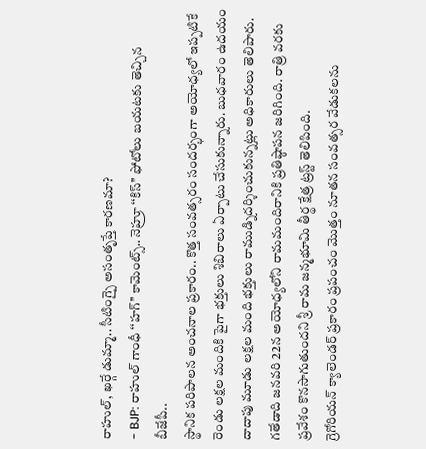రాహుల్, ఖర్గే డుమ్మా.. సీటింగ్పై అసంతృప్తే కారణమా?
- BJP: రాహుల్ గాంధీ ‘‘హగ్’’ కామెంట్స్.. నెహ్రూ ‘‘కిస్’’ ఫోటోలు బయటకు తెచ్చిన బీజేపీ..
స్థానిక పరిపాలన అంచనాల ప్రకారం.. కొత్త సంవత్సరం సందర్భంగా అయోధ్యలో ఇప్పటికే రెండు లక్షల మందికి పైగా భక్తులు శిబిరాలు ఏర్పాటు చేసుకున్నారు. బుధవారం ఉదయం దాదాపు మూడు లక్షల మంది భక్తులు రాముడ్నిదర్శించుకున్నట్లు అధికారులు తెలిపారు. గతేడాది జనవరి 22న అయోధ్యలోని రామమందిరానికి ప్రతిష్ఠాపన జరిగింది. రాత్రి వరకు ప్రవేశం కొనసాగుతుందని శ్రీ రామ జన్మభూమి తీర్థ క్షేత్ర ట్రస్ట్ తెలిపింది.
గ్రెగోరియన్ క్యాలెండర్ ప్రకారం ప్రపంచం మొత్తం నూతన సంవత్సర వేడుకలను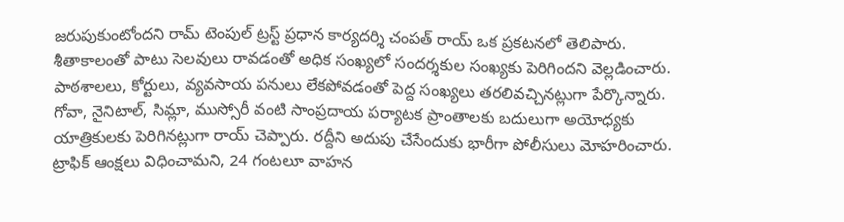జరుపుకుంటోందని రామ్ టెంపుల్ ట్రస్ట్ ప్రధాన కార్యదర్శి చంపత్ రాయ్ ఒక ప్రకటనలో తెలిపారు. శీతాకాలంతో పాటు సెలవులు రావడంతో అధిక సంఖ్యలో సందర్శకుల సంఖ్యకు పెరిగిందని వెల్లడించారు. పాఠశాలలు, కోర్టులు, వ్యవసాయ పనులు లేకపోవడంతో పెద్ద సంఖ్యలు తరలివచ్చినట్లుగా పేర్కొన్నారు. గోవా, నైనిటాల్, సిమ్లా, ముస్సోరీ వంటి సాంప్రదాయ పర్యాటక ప్రాంతాలకు బదులుగా అయోధ్యకు యాత్రికులకు పెరిగినట్లుగా రాయ్ చెప్పారు. రద్దీని అదుపు చేసేందుకు భారీగా పోలీసులు మోహరించారు. ట్రాఫిక్ ఆంక్షలు విధించామని, 24 గంటలూ వాహన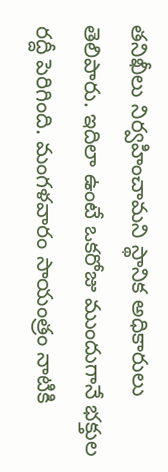తనిఖీలు నిర్వహించామని స్థానిక అధికారులు తెలిపారు. ఇదిలా ఉంటే ఒకరోజు ముందుగానే భక్తుల రద్దీ పెరిగింది. మంగళవారం సాయంత్రం నాటికి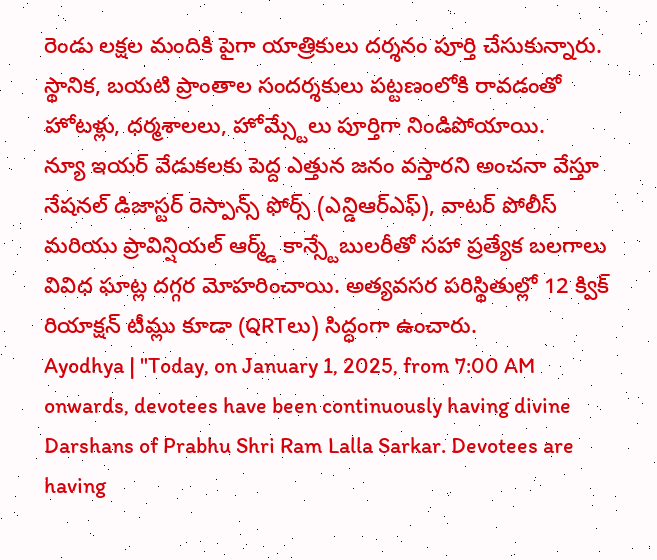రెండు లక్షల మందికి పైగా యాత్రికులు దర్శనం పూర్తి చేసుకున్నారు. స్థానిక, బయటి ప్రాంతాల సందర్శకులు పట్టణంలోకి రావడంతో హోటళ్లు, ధర్మశాలలు, హోమ్స్టేలు పూర్తిగా నిండిపోయాయి.
న్యూ ఇయర్ వేడుకలకు పెద్ద ఎత్తున జనం వస్తారని అంచనా వేస్తూ నేషనల్ డిజాస్టర్ రెస్పాన్స్ ఫోర్స్ (ఎన్డిఆర్ఎఫ్), వాటర్ పోలీస్ మరియు ప్రావిన్షియల్ ఆర్మ్డ్ కాన్స్టేబులరీతో సహా ప్రత్యేక బలగాలు వివిధ ఘాట్ల దగ్గర మోహరించాయి. అత్యవసర పరిస్థితుల్లో 12 క్విక్ రియాక్షన్ టీమ్లు కూడా (QRTలు) సిద్ధంగా ఉంచారు.
Ayodhya | "Today, on January 1, 2025, from 7:00 AM onwards, devotees have been continuously having divine Darshans of Prabhu Shri Ram Lalla Sarkar. Devotees are having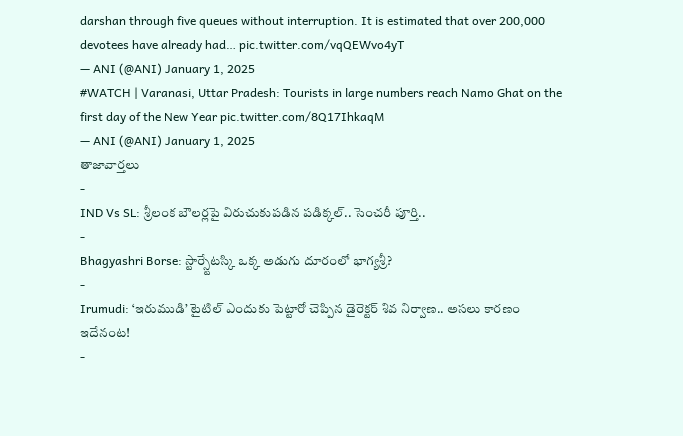darshan through five queues without interruption. It is estimated that over 200,000 devotees have already had… pic.twitter.com/vqQEWvo4yT
— ANI (@ANI) January 1, 2025
#WATCH | Varanasi, Uttar Pradesh: Tourists in large numbers reach Namo Ghat on the first day of the New Year pic.twitter.com/8Q17IhkaqM
— ANI (@ANI) January 1, 2025
తాజావార్తలు
-
IND Vs SL: శ్రీలంక బౌలర్లపై విరుచుకుపడిన పడిక్కల్.. సెంచరీ పూర్తి..
-
Bhagyashri Borse: స్టార్స్టేటస్కి ఒక్క అడుగు దూరంలో భాగ్యశ్రీ?
-
Irumudi: ‘ఇరుముడి’ టైటిల్ ఎందుకు పెట్టారో చెప్పిన డైరెక్టర్ శివ నిర్వాణ.. అసలు కారణం ఇదేనంట!
-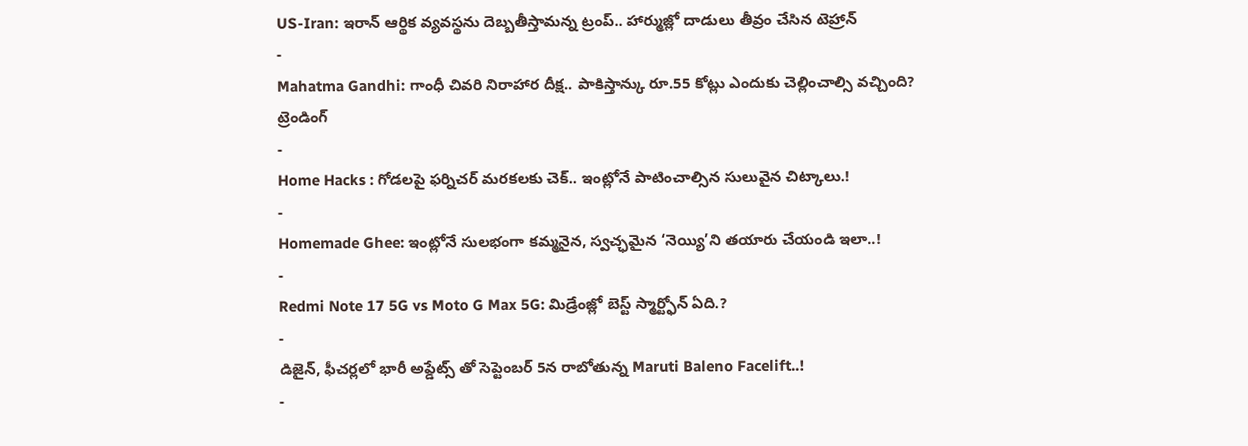US-Iran: ఇరాన్ ఆర్థిక వ్యవస్థను దెబ్బతీస్తామన్న ట్రంప్.. హార్ముజ్లో దాడులు తీవ్రం చేసిన టెహ్రాన్
-
Mahatma Gandhi: గాంధీ చివరి నిరాహార దీక్ష.. పాకిస్తాన్కు రూ.55 కోట్లు ఎందుకు చెల్లించాల్సి వచ్చింది?
ట్రెండింగ్
-
Home Hacks : గోడలపై ఫర్నిచర్ మరకలకు చెక్.. ఇంట్లోనే పాటించాల్సిన సులువైన చిట్కాలు.!
-
Homemade Ghee: ఇంట్లోనే సులభంగా కమ్మనైన, స్వచ్ఛమైన ‘నెయ్యి’ని తయారు చేయండి ఇలా..!
-
Redmi Note 17 5G vs Moto G Max 5G: మిడ్రేంజ్లో బెస్ట్ స్మార్ట్ఫోన్ ఏది.?
-
డిజైన్, ఫీచర్లలో భారీ అప్డేట్స్ తో సెప్టెంబర్ 5న రాబోతున్న Maruti Baleno Facelift..!
-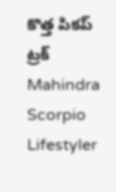కొత్త పికప్ ట్రక్ Mahindra Scorpio Lifestyler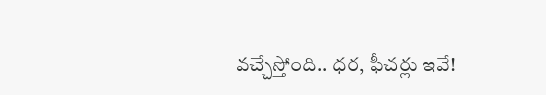వచ్చేస్తోంది.. ధర, ఫీచర్లు ఇవే!